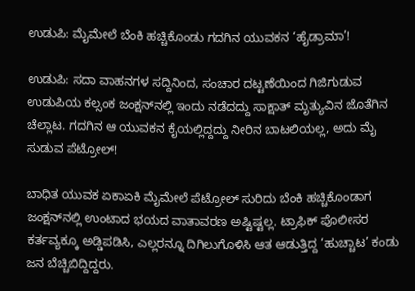ಉಡುಪಿ: ಮೈಮೇಲೆ ಬೆಂಕಿ ಹಚ್ಚಿಕೊಂಡು ಗದಗಿನ ಯುವಕನ ‘ಹೈಡ್ರಾಮಾ’!

ಉಡುಪಿ: ಸದಾ ವಾಹನಗಳ ಸದ್ದಿನಿಂದ, ಸಂಚಾರ ದಟ್ಟಣೆಯಿಂದ ಗಿಜಿಗುಡುವ ಉಡುಪಿಯ ಕಲ್ಸಂಕ ಜಂಕ್ಷನ್‌ನಲ್ಲಿ ಇಂದು ನಡೆದದ್ದು ಸಾಕ್ಷಾತ್ ಮೃತ್ಯುವಿನ ಜೊತೆಗಿನ ಚೆಲ್ಲಾಟ. ಗದಗಿನ ಆ ಯುವಕನ ಕೈಯಲ್ಲಿದ್ದದ್ದು ನೀರಿನ ಬಾಟಲಿಯಲ್ಲ, ಅದು ಮೈ ಸುಡುವ ಪೆಟ್ರೋಲ್!

ಬಾಧಿತ ಯುವಕ ಏಕಾಏಕಿ ಮೈಮೇಲೆ ಪೆಟ್ರೋಲ್ ಸುರಿದು ಬೆಂಕಿ ಹಚ್ಚಿಕೊಂಡಾಗ ಜಂಕ್ಷನ್‌ನಲ್ಲಿ ಉಂಟಾದ ಭಯದ ವಾತಾವರಣ ಅಷ್ಟಿಷ್ಟಲ್ಲ. ಟ್ರಾಫಿಕ್ ಪೊಲೀಸರ ಕರ್ತವ್ಯಕ್ಕೂ ಅಡ್ಡಿಪಡಿಸಿ, ಎಲ್ಲರನ್ನೂ ದಿಗಿಲುಗೊಳಿಸಿ ಆತ ಆಡುತ್ತಿದ್ದ ‘ಹುಚ್ಚಾಟ’ ಕಂಡು ಜನ ಬೆಚ್ಚಿಬಿದ್ದಿದ್ದರು.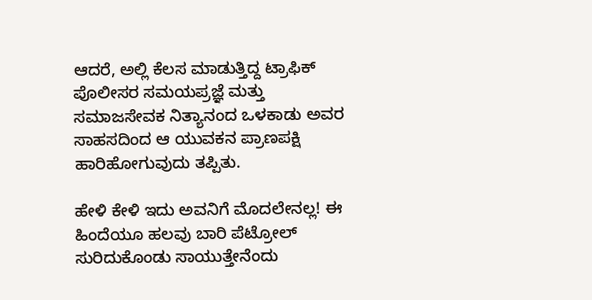ಆದರೆ, ಅಲ್ಲಿ ಕೆಲಸ ಮಾಡುತ್ತಿದ್ದ ಟ್ರಾಫಿಕ್ ಪೊಲೀಸರ ಸಮಯಪ್ರಜ್ಞೆ ಮತ್ತು ಸಮಾಜಸೇವಕ ನಿತ್ಯಾನಂದ ಒಳಕಾಡು ಅವರ ಸಾಹಸದಿಂದ ಆ ಯುವಕನ ಪ್ರಾಣಪಕ್ಷಿ ಹಾರಿಹೋಗುವುದು ತಪ್ಪಿತು.

ಹೇಳಿ ಕೇಳಿ ಇದು ಅವನಿಗೆ ಮೊದಲೇನಲ್ಲ! ಈ ಹಿಂದೆಯೂ ಹಲವು ಬಾರಿ ಪೆಟ್ರೋಲ್ ಸುರಿದುಕೊಂಡು ಸಾಯುತ್ತೇನೆಂದು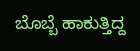ಬೊಬ್ಬೆ ಹಾಕುತ್ತಿದ್ದ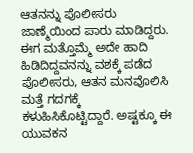ಆತನನ್ನು ಪೊಲೀಸರು ಜಾಣ್ಮೆಯಿಂದ ಪಾರು ಮಾಡಿದ್ದರು. ಈಗ ಮತ್ತೊಮ್ಮೆ ಅದೇ ಹಾದಿ ಹಿಡಿದಿದ್ದವನನ್ನು ವಶಕ್ಕೆ ಪಡೆದ ಪೊಲೀಸರು, ಆತನ ಮನವೊಲಿಸಿ ಮತ್ತೆ ಗದಗಕ್ಕೆ ಕಳುಹಿಸಿಕೊಟ್ಟಿದ್ದಾರೆ. ಅಷ್ಟಕ್ಕೂ ಈ ಯುವಕನ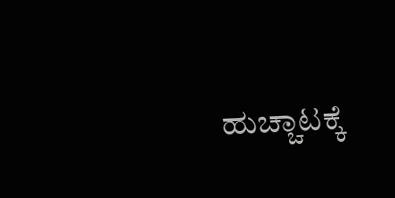ಹುಚ್ಚಾಟಕ್ಕೆ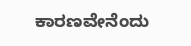ಕಾರಣವೇನೆಂದು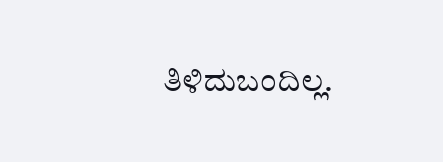ತಿಳಿದುಬಂದಿಲ್ಲ.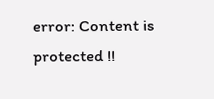error: Content is protected !!